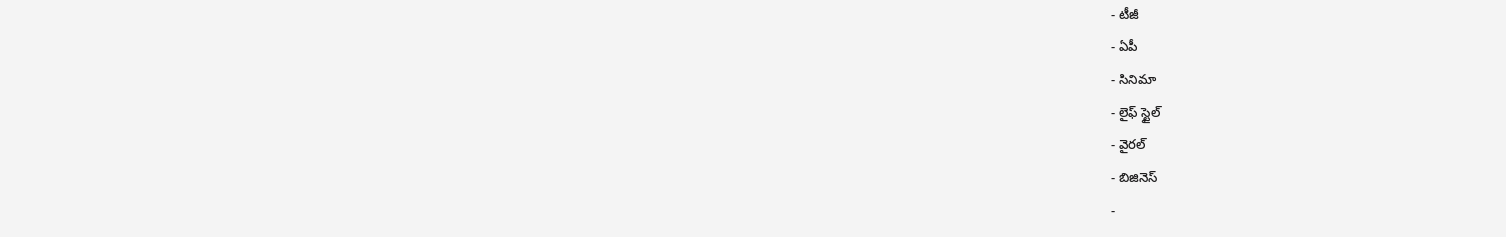- టీజీ
- ఏపీ
- సినిమా
- లైఫ్ స్టైల్
- వైరల్
- బిజినెస్
-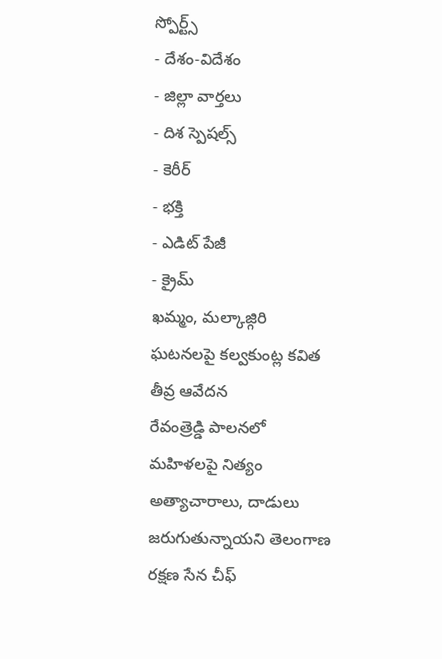స్పోర్ట్స్
- దేశం-విదేశం
- జిల్లా వార్తలు
- దిశ స్పెషల్స్
- కెరీర్
- భక్తి
- ఎడిట్ పేజీ
- క్రైమ్
ఖమ్మం, మల్కాజ్గిరి ఘటనలపై కల్వకుంట్ల కవిత తీవ్ర ఆవేదన
రేవంత్రెడ్డి పాలనలో మహిళలపై నిత్యం అత్యాచారాలు, దాడులు జరుగుతున్నాయని తెలంగాణ రక్షణ సేన చీఫ్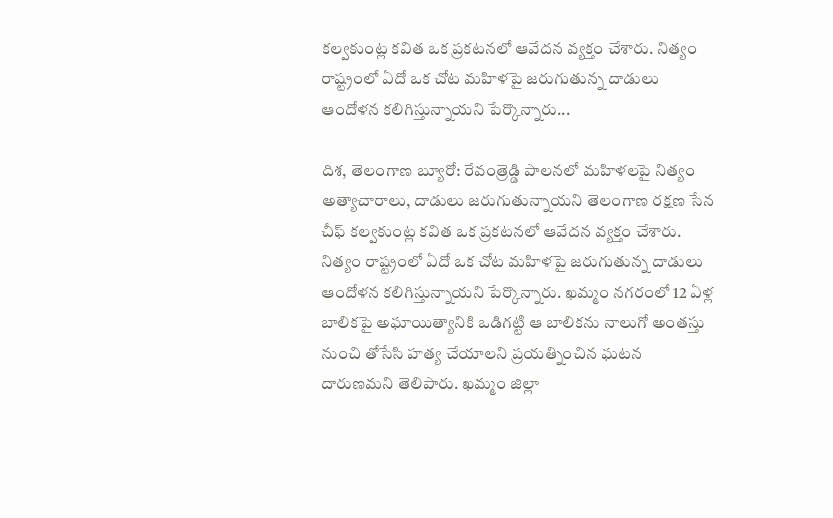కల్వకుంట్ల కవిత ఒక ప్రకటనలో ఆవేదన వ్యక్తం చేశారు. నిత్యం రాష్ట్రంలో ఏదో ఒక చోట మహిళపై జరుగుతున్న దాడులు ఆందోళన కలిగిస్తున్నాయని పేర్కొన్నారు...

దిశ, తెలంగాణ బ్యూరో: రేవంత్రెడ్డి పాలనలో మహిళలపై నిత్యం అత్యాచారాలు, దాడులు జరుగుతున్నాయని తెలంగాణ రక్షణ సేన చీఫ్ కల్వకుంట్ల కవిత ఒక ప్రకటనలో ఆవేదన వ్యక్తం చేశారు. నిత్యం రాష్ట్రంలో ఏదో ఒక చోట మహిళపై జరుగుతున్న దాడులు ఆందోళన కలిగిస్తున్నాయని పేర్కొన్నారు. ఖమ్మం నగరంలో 12 ఏళ్ల బాలికపై అఘాయిత్యానికి ఒడిగట్టి ఆ బాలికను నాలుగో అంతస్తు నుంచి తోసేసి హత్య చేయాలని ప్రయత్నించిన ఘటన దారుణమని తెలిపారు. ఖమ్మం జిల్లా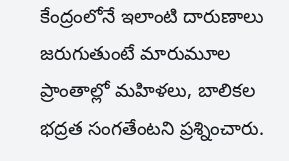కేంద్రంలోనే ఇలాంటి దారుణాలు జరుగుతుంటే మారుమూల ప్రాంతాల్లో మహిళలు, బాలికల భద్రత సంగతేంటని ప్రశ్నించారు.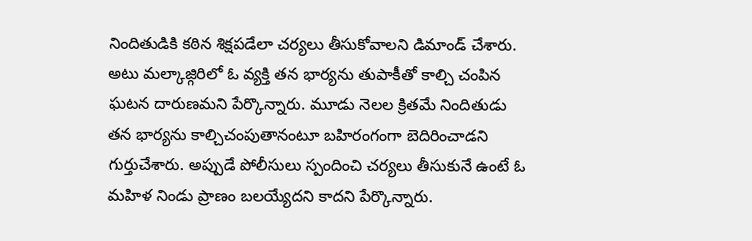నిందితుడికి కఠిన శిక్షపడేలా చర్యలు తీసుకోవాలని డిమాండ్ చేశారు. అటు మల్కాజ్గిరిలో ఓ వ్యక్తి తన భార్యను తుపాకీతో కాల్చి చంపిన ఘటన దారుణమని పేర్కొన్నారు. మూడు నెలల క్రితమే నిందితుడు తన భార్యను కాల్చిచంపుతానంటూ బహిరంగంగా బెదిరించాడని గుర్తుచేశారు. అప్పుడే పోలీసులు స్పందించి చర్యలు తీసుకునే ఉంటే ఓ మహిళ నిండు ప్రాణం బలయ్యేదని కాదని పేర్కొన్నారు.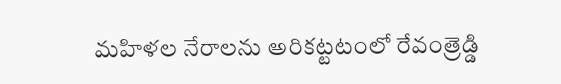మహిళల నేరాలను అరికట్టటంలో రేవంత్రెడ్డి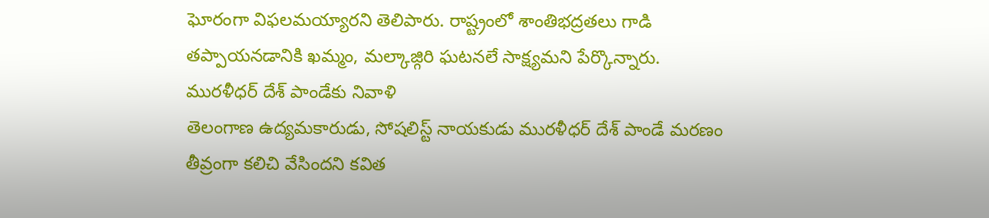ఘోరంగా విఫలమయ్యారని తెలిపారు. రాష్ట్రంలో శాంతిభద్రతలు గాడి తప్పాయనడానికి ఖమ్మం, మల్కాజ్గిరి ఘటనలే సాక్ష్యమని పేర్కొన్నారు.
మురళీధర్ దేశ్ పాండేకు నివాళి
తెలంగాణ ఉద్యమకారుడు, సోషలిస్ట్ నాయకుడు మురళీధర్ దేశ్ పాండే మరణం తీవ్రంగా కలిచి వేసిందని కవిత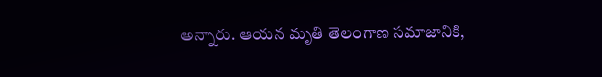అన్నారు. ఆయన మృతి తెలంగాణ సమాజానికి,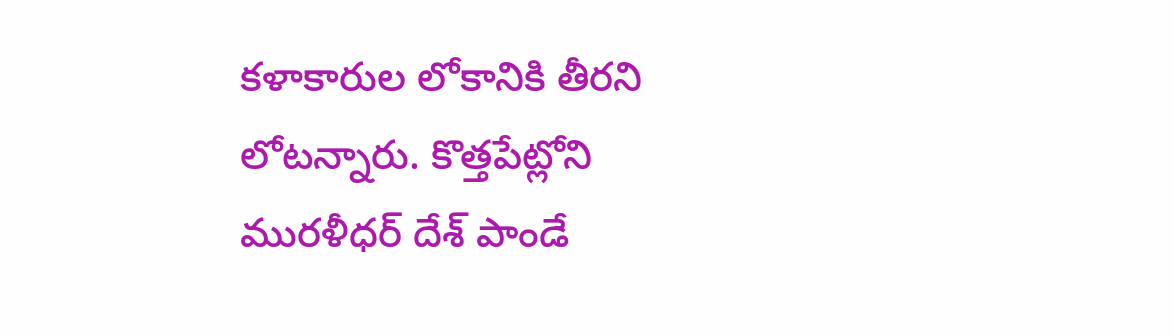కళాకారుల లోకానికి తీరని లోటన్నారు. కొత్తపేట్లోని మురళీధర్ దేశ్ పాండే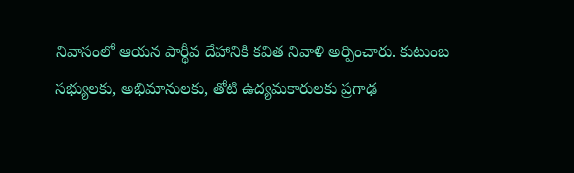నివాసంలో ఆయన పార్థీవ దేహానికి కవిత నివాళి అర్పించారు. కుటుంబ సభ్యులకు, అభిమానులకు, తోటి ఉద్యమకారులకు ప్రగాఢ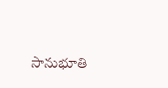సానుభూతి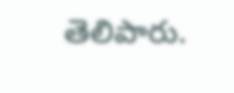తెలిపారు.